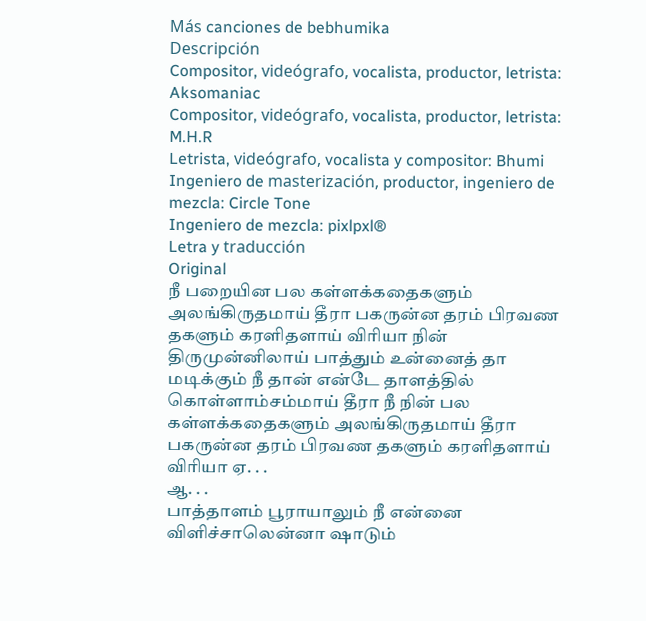Más canciones de bebhumika
Descripción
Compositor, videógrafo, vocalista, productor, letrista: Aksomaniac
Compositor, videógrafo, vocalista, productor, letrista: M.H.R
Letrista, videógrafo, vocalista y compositor: Bhumi
Ingeniero de masterización, productor, ingeniero de mezcla: Circle Tone
Ingeniero de mezcla: pixlpxl®
Letra y traducción
Original
நீ பறையின பல கள்ளக்கதைகளும் அலங்கிருதமாய் தீரா பகருன்ன தரம் பிரவண தகளும் கரளிதளாய் விரியா நின் திருமுன்னிலாய் பாத்தும் உன்னைத் தா மடிக்கும் நீ தான் என்டே தாளத்தில் கொள்ளாம்சம்மாய் தீரா நீ நின் பல கள்ளக்கதைகளும் அலங்கிருதமாய் தீரா பகருன்ன தரம் பிரவண தகளும் கரளிதளாய் விரியா ஏ. . .
ஆ. . .
பாத்தாளம் பூராயாலும் நீ என்னை விளிச்சாலென்னா ஷாடும்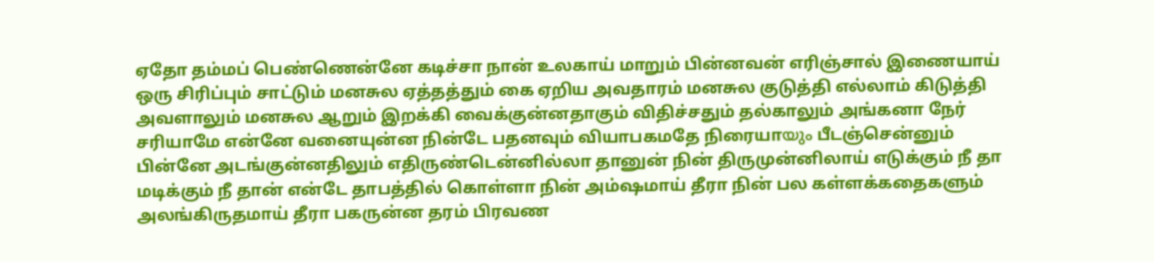ஏதோ தம்மப் பெண்ணென்னே கடிச்சா நான் உலகாய் மாறும் பின்னவன் எரிஞ்சால் இணையாய் ஒரு சிரிப்பும் சாட்டும் மனசுல ஏத்தத்தும் கை ஏறிய அவதாரம் மனசுல குடுத்தி எல்லாம் கிடுத்தி அவளாலும் மனசுல ஆறும் இறக்கி வைக்குன்னதாகும் விதிச்சதும் தல்காலும் அங்கனா நேர் சரியாமே என்னே வனையுன்ன நின்டே பதனவும் வியாபகமதே நிரையாയും பீடஞ்சென்னும் பின்னே அடங்குன்னதிலும் எதிருண்டென்னில்லா தானுன் நின் திருமுன்னிலாய் எடுக்கும் நீ தா மடிக்கும் நீ தான் என்டே தாபத்தில் கொள்ளா நின் அம்ஷமாய் தீரா நின் பல கள்ளக்கதைகளும் அலங்கிருதமாய் தீரா பகருன்ன தரம் பிரவண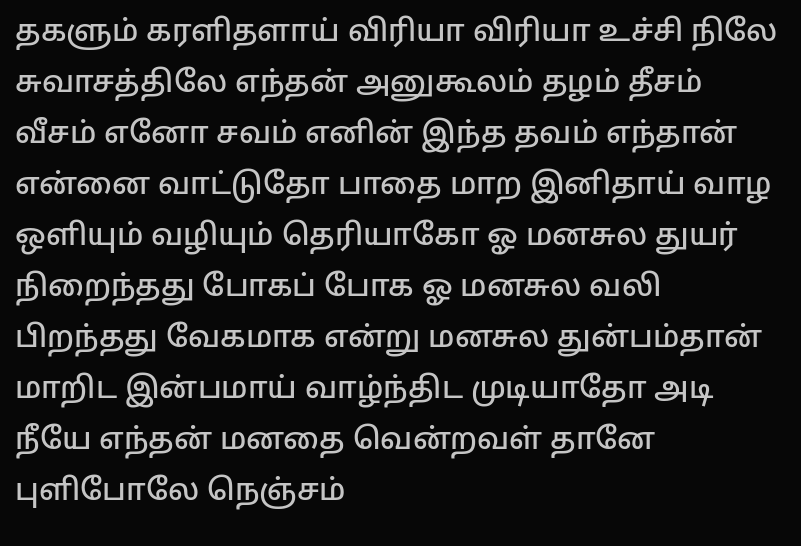தகளும் கரளிதளாய் விரியா விரியா உச்சி நிலே சுவாசத்திலே எந்தன் அனுகூலம் தழம் தீசம் வீசம் எனோ சவம் எனின் இந்த தவம் எந்தான் என்னை வாட்டுதோ பாதை மாற இனிதாய் வாழ ஒளியும் வழியும் தெரியாகோ ஓ மனசுல துயர் நிறைந்தது போகப் போக ஓ மனசுல வலி பிறந்தது வேகமாக என்று மனசுல துன்பம்தான் மாறிட இன்பமாய் வாழ்ந்திட முடியாதோ அடி நீயே எந்தன் மனதை வென்றவள் தானே புளிபோலே நெஞ்சம்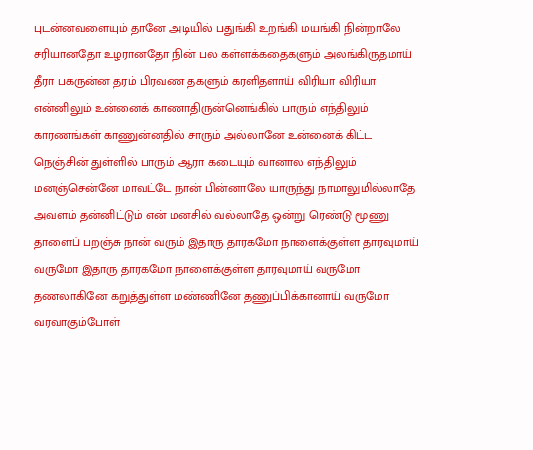புடன்னவளையும் தானே அடியில் பதுங்கி உறங்கி மயங்கி நின்றாலே சரியானதோ உழரானதோ நின் பல கள்ளக்கதைகளும் அலங்கிருதமாய் தீரா பகருன்ன தரம் பிரவண தகளும் கரளிதளாய் விரியா விரியா என்னிலும் உன்னைக் காணாதிருன்னெங்கில் பாரும் எந்திலும் காரணங்கள் காணுன்னதில் சாரும் அல்லானே உன்னைக் கிட்ட நெஞ்சின் துள்ளில் பாரும் ஆரா கடையும் வானால எந்திலும் மனஞ்சென்னே மாவட்டே நான் பின்னாலே யாருந்து நாமாலுமில்லாதே அவளம் தன்னிட்டும் என் மனசில் வல்லாதே ஒன்று ரெண்டு மூணு தாளைப் பறஞ்சு நான் வரும் இதாரு தாரகமோ நாளைக்குள்ள தாரவுமாய் வருமோ இதாரு தாரகமோ நாளைக்குள்ள தாரவுமாய் வருமோ தணலாகினே கறுத்துள்ள மண்ணினே தணுப்பிக்கானாய் வருமோ வரவாகும்போள்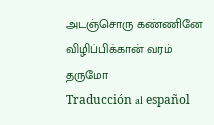அடஞ்சொரு கண்ணினே விழிப்பிக்கான் வரம் தருமோ
Traducción al español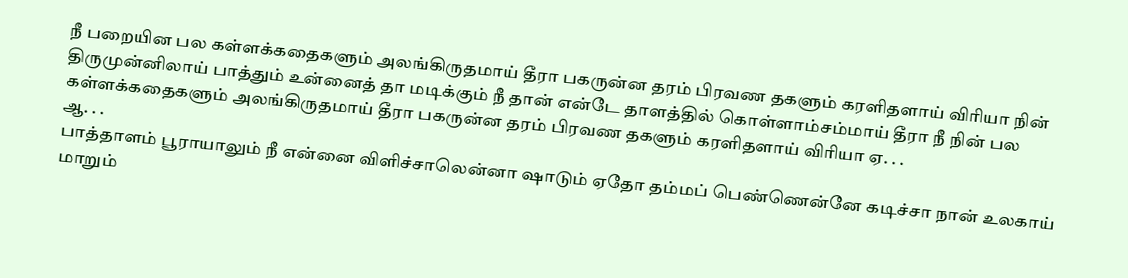நீ பறையின பல கள்ளக்கதைகளும் அலங்கிருதமாய் தீரா பகருன்ன தரம் பிரவண தகளும் கரளிதளாய் விரியா நின் திருமுன்னிலாய் பாத்தும் உன்னைத் தா மடிக்கும் நீ தான் என்டே தாளத்தில் கொள்ளாம்சம்மாய் தீரா நீ நின் பல கள்ளக்கதைகளும் அலங்கிருதமாய் தீரா பகருன்ன தரம் பிரவண தகளும் கரளிதளாய் விரியா ஏ. . .
ஆ. . .
பாத்தாளம் பூராயாலும் நீ என்னை விளிச்சாலென்னா ஷாடும் ஏதோ தம்மப் பெண்ணென்னே கடிச்சா நான் உலகாய் மாறும்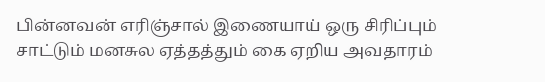பின்னவன் எரிஞ்சால் இணையாய் ஒரு சிரிப்பும் சாட்டும் மனசுல ஏத்தத்தும் கை ஏறிய அவதாரம்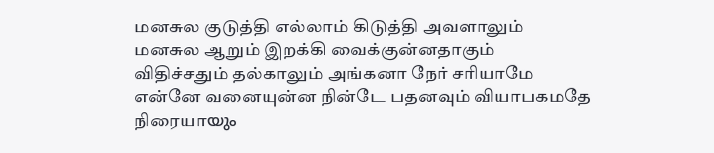மனசுல குடுத்தி எல்லாம் கிடுத்தி அவளாலும் மனசுல ஆறும் இறக்கி வைக்குன்னதாகும் விதிச்சதும் தல்காலும் அங்கனா நேர் சரியாமே என்னே வனையுன்ன நின்டே பதனவும் வியாபகமதே நிரையாയും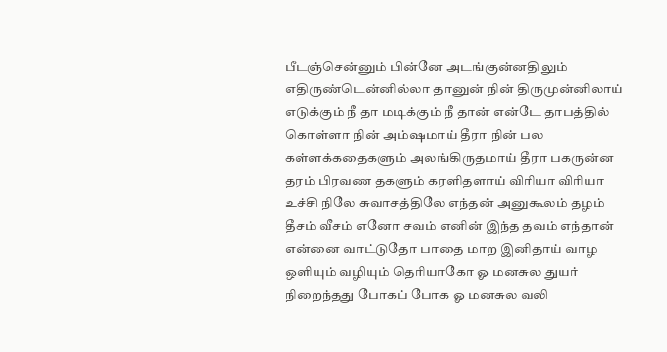பீடஞ்சென்னும் பின்னே அடங்குன்னதிலும் எதிருண்டென்னில்லா தானுன் நின் திருமுன்னிலாய் எடுக்கும் நீ தா மடிக்கும் நீ தான் என்டே தாபத்தில் கொள்ளா நின் அம்ஷமாய் தீரா நின் பல கள்ளக்கதைகளும் அலங்கிருதமாய் தீரா பகருன்ன தரம் பிரவண தகளும் கரளிதளாய் விரியா விரியா உச்சி நிலே சுவாசத்திலே எந்தன் அனுகூலம் தழம் தீசம் வீசம் எனோ சவம் எனின் இந்த தவம் எந்தான் என்னை வாட்டுதோ பாதை மாற இனிதாய் வாழ ஒளியும் வழியும் தெரியாகோ ஓ மனசுல துயர் நிறைந்தது போகப் போக ஓ மனசுல வலி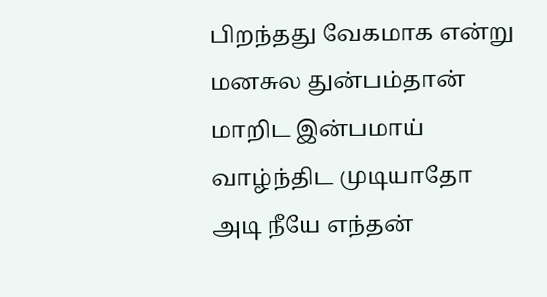பிறந்தது வேகமாக என்று மனசுல துன்பம்தான் மாறிட இன்பமாய் வாழ்ந்திட முடியாதோ அடி நீயே எந்தன்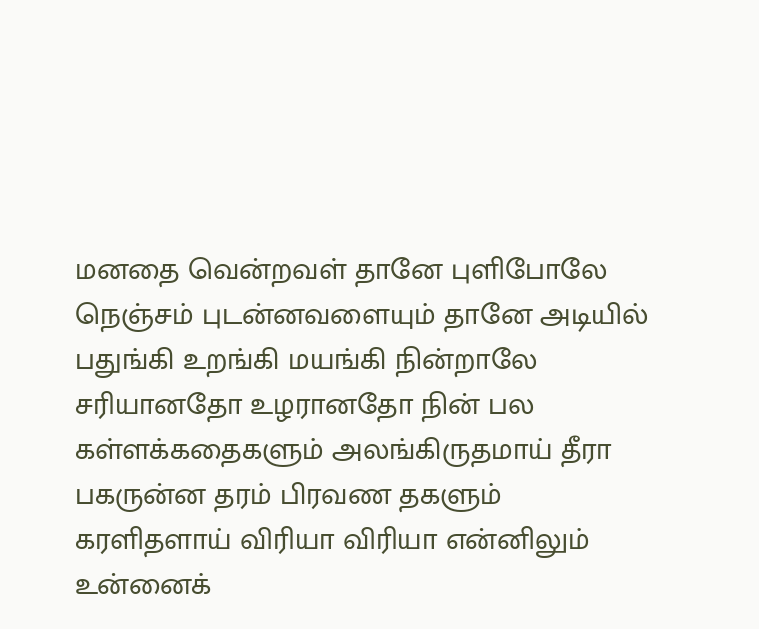மனதை வென்றவள் தானே புளிபோலே நெஞ்சம் புடன்னவளையும் தானே அடியில் பதுங்கி உறங்கி மயங்கி நின்றாலே சரியானதோ உழரானதோ நின் பல கள்ளக்கதைகளும் அலங்கிருதமாய் தீரா பகருன்ன தரம் பிரவண தகளும் கரளிதளாய் விரியா விரியா என்னிலும் உன்னைக்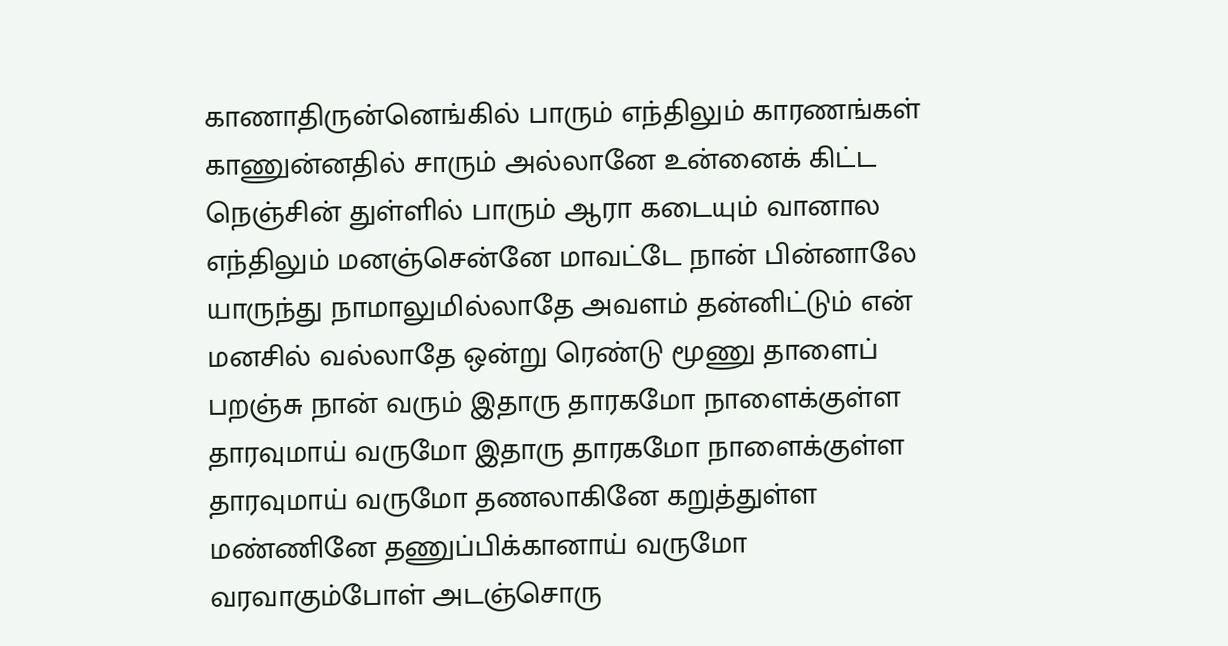காணாதிருன்னெங்கில் பாரும் எந்திலும் காரணங்கள் காணுன்னதில் சாரும் அல்லானே உன்னைக் கிட்ட நெஞ்சின் துள்ளில் பாரும் ஆரா கடையும் வானால எந்திலும் மனஞ்சென்னே மாவட்டே நான் பின்னாலே யாருந்து நாமாலுமில்லாதே அவளம் தன்னிட்டும் என் மனசில் வல்லாதே ஒன்று ரெண்டு மூணு தாளைப் பறஞ்சு நான் வரும் இதாரு தாரகமோ நாளைக்குள்ள தாரவுமாய் வருமோ இதாரு தாரகமோ நாளைக்குள்ள தாரவுமாய் வருமோ தணலாகினே கறுத்துள்ள மண்ணினே தணுப்பிக்கானாய் வருமோ வரவாகும்போள் அடஞ்சொரு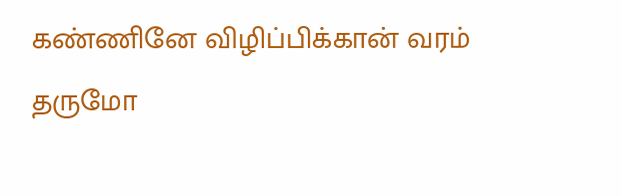கண்ணினே விழிப்பிக்கான் வரம் தருமோ